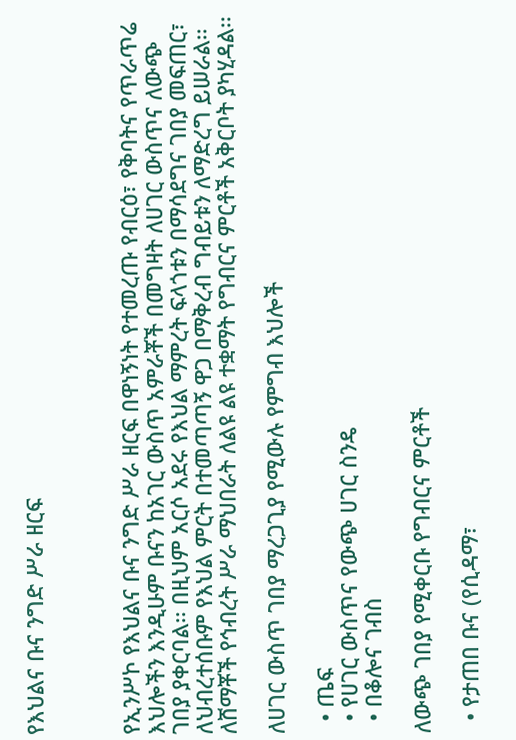የእህልና ቡና ንግድ ሥራ ዘርፍ



የኢንሥኮ የእህልና ቡና ንግድ ሥራ ዘርፍ በዋነኝነት የተመረጡ የብርዕ፣ የቅባትና የጥራጥሬ እህሎችን እንዲሁም ቡናን ከአገር ውስጥ አምራቾች በመግዛት ለሀገር ውስጥና ለውጭ ገበያ ያቀርባል፡፡ በዚህም አርሶ አደሩ የእህል ማምረት ፍላጎቱን በማሳደግና ገበያ መፍጠር፣ ለህብረተሰቡም የእህል ምርት በተመጣጣኝ ዋጋ በማቅረብ ግብይቱን ለማድረግ ይሠራል፡፡ ለሸማቾች የኅብረት ሥራ ማህበራት ለልዩ ልዩ ተቋማት የግብርና ምርቶች አቅርቦት ያካሂዳል፡፡

ለሀገር ውስጥ ገበያ ማረጋጊያ የሚውሉ የምግብ እህሎች

  • ጤፍ
  • የሀገር ውስጥና የውጭ ሀገር ስንዴ
  • በቆሎና ገብስ

ለውጭ ገበያ የሚቀርቡ የግብርና ምርቶች

  • የታጠበ ቡና (የሲዳማ፣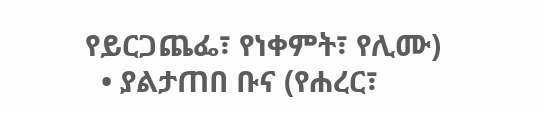የይርጋጨፌ፣ የነቀምት፣ የሊሙ)
  • ያልታጠበ ቡና (የሐረር፣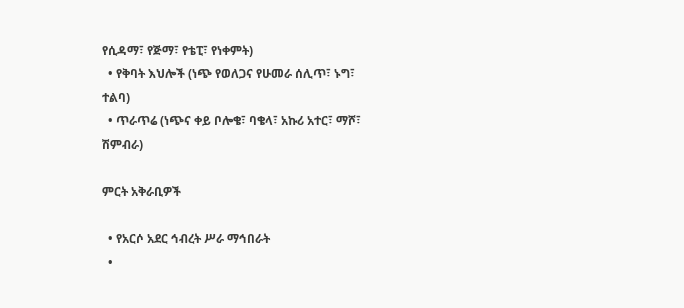የሲዳማ፣ የጅማ፣ የቴፒ፣ የነቀምት)
  • የቅባት እህሎች (ነጭ የወለጋና የሁመራ ሰሊጥ፣ ኑግ፣ ተልባ)
  • ጥራጥሬ (ነጭና ቀይ ቦሎቄ፣ ባቄላ፣ አኩሪ አተር፣ ማሾ፣ ሽምብራ)

ምርት አቅራቢዎች

  • የአርሶ አደር ኅብረት ሥራ ማኅበራት
  •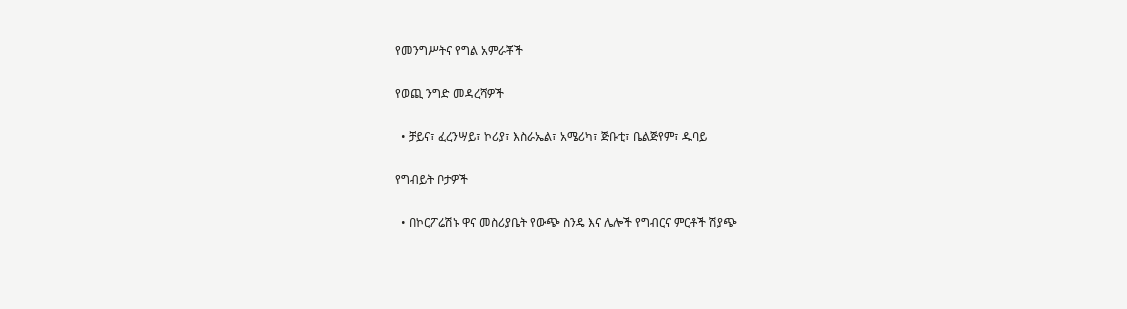የመንግሥትና የግል አምራቾች

የወጪ ንግድ መዳረሻዎች

  • ቻይና፣ ፈረንሣይ፣ ኮሪያ፣ እስራኤል፣ አሜሪካ፣ ጅቡቲ፣ ቤልጅየም፣ ዱባይ

የግብይት ቦታዎች

  • በኮርፖሬሽኑ ዋና መስሪያቤት የውጭ ስንዴ እና ሌሎች የግብርና ምርቶች ሽያጭ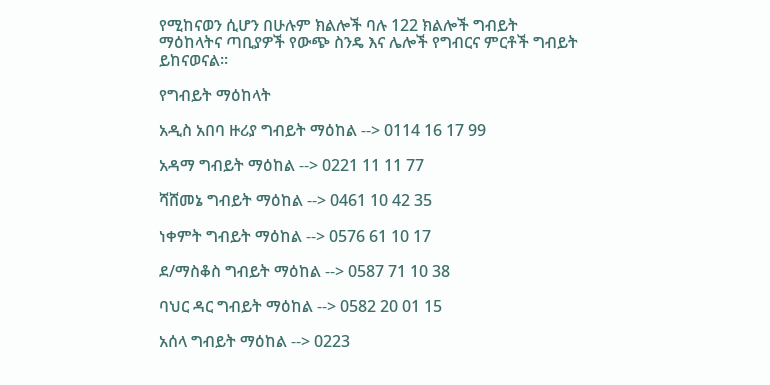የሚከናወን ሲሆን በሁሉም ክልሎች ባሉ 122 ክልሎች ግብይት ማዕከላትና ጣቢያዎች የውጭ ስንዴ እና ሌሎች የግብርና ምርቶች ግብይት ይከናወናል፡፡

የግብይት ማዕከላት

አዲስ አበባ ዙሪያ ግብይት ማዕከል --> 0114 16 17 99

አዳማ ግብይት ማዕከል --> 0221 11 11 77

ሻሸመኔ ግብይት ማዕከል --> 0461 10 42 35

ነቀምት ግብይት ማዕከል --> 0576 61 10 17

ደ/ማስቆስ ግብይት ማዕከል --> 0587 71 10 38

ባህር ዳር ግብይት ማዕከል --> 0582 20 01 15

አሰላ ግብይት ማዕከል --> 0223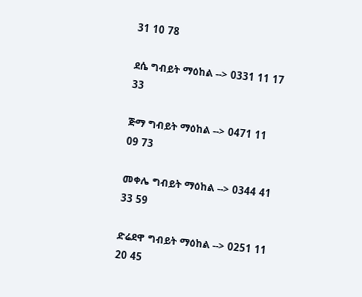31 10 78

ደሴ ግብይት ማዕከል --> 0331 11 17 33

ጅማ ግብይት ማዕከል --> 0471 11 09 73

መቀሌ ግብይት ማዕከል --> 0344 41 33 59

ድሬደዋ ግብይት ማዕከል --> 0251 11 20 45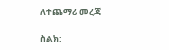ለተጨማሪ መረጃ

ስልክ: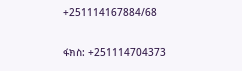+251114167884/68

ፋክስ: +251114704373